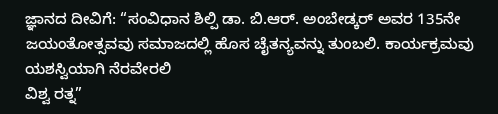ಜ್ಞಾನದ ದೀವಿಗೆ: “ಸಂವಿಧಾನ ಶಿಲ್ಪಿ ಡಾ. ಬಿ.ಆರ್. ಅಂಬೇಡ್ಕರ್ ಅವರ 135ನೇ ಜಯಂತೋತ್ಸವವು ಸಮಾಜದಲ್ಲಿ ಹೊಸ ಚೈತನ್ಯವನ್ನು ತುಂಬಲಿ. ಕಾರ್ಯಕ್ರಮವು ಯಶಸ್ವಿಯಾಗಿ ನೆರವೇರಲಿ
ವಿಶ್ವ ರತ್ನ”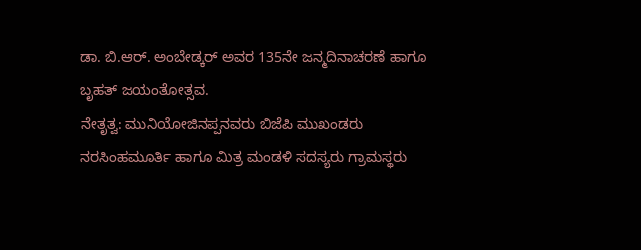ಡಾ. ಬಿ.ಆರ್. ಅಂಬೇಡ್ಕರ್ ಅವರ 135ನೇ ಜನ್ಮದಿನಾಚರಣೆ ಹಾಗೂ ಬೃಹತ್ ಜಯಂತೋತ್ಸವ.
ನೇತೃತ್ವ: ಮುನಿಯೋಜಿನಪ್ಪನವರು ಬಿಜೆಪಿ ಮುಖಂಡರು ನರಸಿಂಹಮೂರ್ತಿ ಹಾಗೂ ಮಿತ್ರ ಮಂಡಳಿ ಸದಸ್ಯರು ಗ್ರಾಮಸ್ಥರು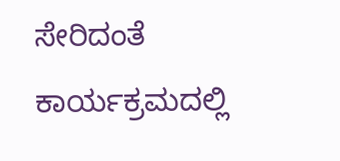ಸೇರಿದಂತೆ ಕಾರ್ಯಕ್ರಮದಲ್ಲಿ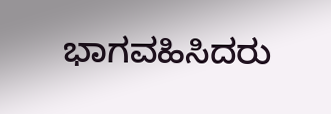ಭಾಗವಹಿಸಿದರು